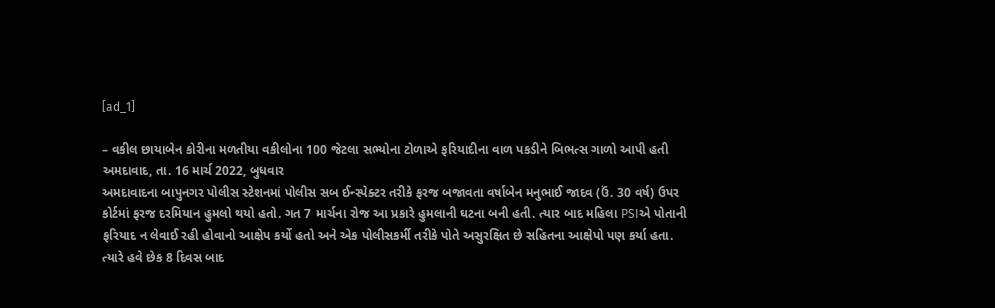[ad_1]

– વકીલ છાયાબેન કોરીના મળતીયા વકીલોના 100 જેટલા સભ્યોના ટોળાએ ફરિયાદીના વાળ પકડીને બિભત્સ ગાળો આપી હતી
અમદાવાદ, તા. 16 માર્ચ 2022, બુધવાર
અમદાવાદના બાપુનગર પોલીસ સ્ટેશનમાં પોલીસ સબ ઈન્સ્પેક્ટર તરીકે ફરજ બજાવતા વર્ષાબેન મનુભાઈ જાદવ (ઉં. 30 વર્ષ) ઉપર કોર્ટમાં ફરજ દરમિયાન હુમલો થયો હતો. ગત 7 માર્ચના રોજ આ પ્રકારે હુમલાની ઘટના બની હતી. ત્યાર બાદ મહિલા PSIએ પોતાની ફરિયાદ ન લેવાઈ રહી હોવાનો આક્ષેપ કર્યો હતો અને એક પોલીસકર્મી તરીકે પોતે અસુરક્ષિત છે સહિતના આક્ષેપો પણ કર્યા હતા. ત્યારે હવે છેક 8 દિવસ બાદ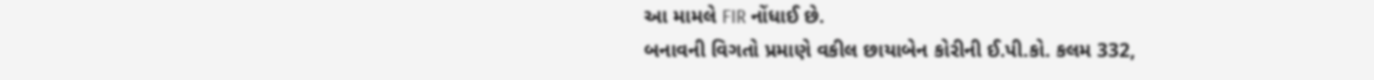આ મામલે FIR નોંધાઈ છે.
બનાવની વિગતો પ્રમાણે વકીલ છાયાબેન કોરીની ઈ.પી.કો. કલમ 332,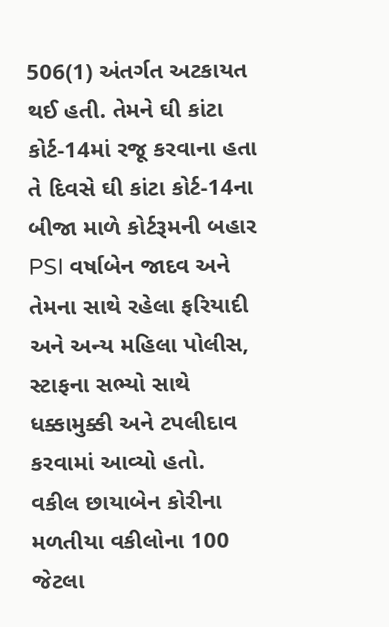506(1) અંતર્ગત અટકાયત થઈ હતી. તેમને ઘી કાંટા કોર્ટ-14માં રજૂ કરવાના હતા તે દિવસે ઘી કાંટા કોર્ટ-14ના બીજા માળે કોર્ટરૂમની બહાર PSI વર્ષાબેન જાદવ અને તેમના સાથે રહેલા ફરિયાદી અને અન્ય મહિલા પોલીસ, સ્ટાફના સભ્યો સાથે ધક્કામુક્કી અને ટપલીદાવ કરવામાં આવ્યો હતો.
વકીલ છાયાબેન કોરીના મળતીયા વકીલોના 100 જેટલા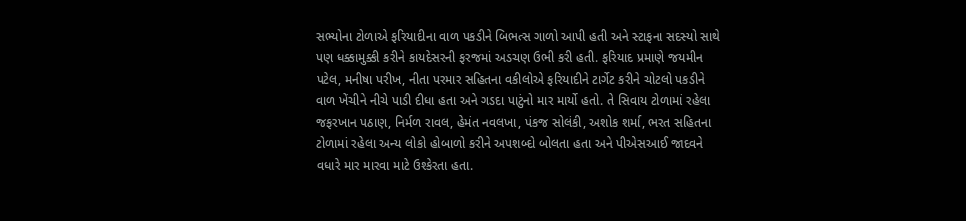સભ્યોના ટોળાએ ફરિયાદીના વાળ પકડીને બિભત્સ ગાળો આપી હતી અને સ્ટાફના સદસ્યો સાથે પણ ધક્કામુક્કી કરીને કાયદેસરની ફરજમાં અડચણ ઉભી કરી હતી. ફરિયાદ પ્રમાણે જયમીન પટેલ, મનીષા પરીખ, નીતા પરમાર સહિતના વકીલોએ ફરિયાદીને ટાર્ગેટ કરીને ચોટલો પકડીને વાળ ખેંચીને નીચે પાડી દીધા હતા અને ગડદા પાટુંનો માર માર્યો હતો. તે સિવાય ટોળામાં રહેલા જફરખાન પઠાણ, નિર્મળ રાવલ, હેમંત નવલખા, પંકજ સોલંકી, અશોક શર્મા, ભરત સહિતના ટોળામાં રહેલા અન્ય લોકો હોબાળો કરીને અપશબ્દો બોલતા હતા અને પીએસઆઈ જાદવને વધારે માર મારવા માટે ઉશ્કેરતા હતા.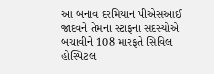આ બનાવ દરમિયાન પીએસઆઈ જાદવને તેમના સ્ટાફના સદસ્યોએ બચાવીને 108 મારફતે સિવિલ હોસ્પિટલ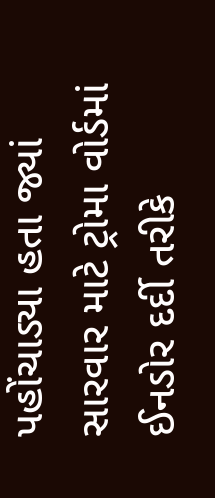પહોંચાડ્યા હતા જ્યાં સારવાર માટે ટ્રોમા વોર્ડમાં ઈનડોર દર્દી તરીકે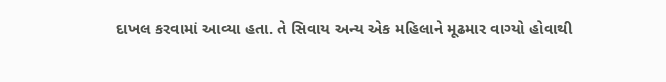દાખલ કરવામાં આવ્યા હતા. તે સિવાય અન્ય એક મહિલાને મૂઢમાર વાગ્યો હોવાથી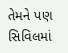તેમને પણ સિવિલમાં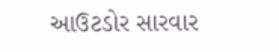આઉટડોર સારવાર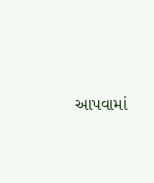આપવામાં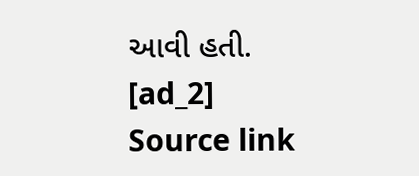આવી હતી.
[ad_2]
Source link